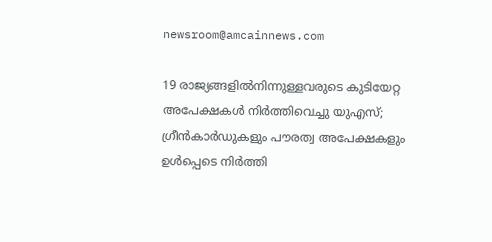newsroom@amcainnews.com

19 രാജ്യങ്ങളിൽനിന്നുള്ളവരുടെ കുടിയേറ്റ അപേക്ഷകൾ നിർത്തിവെച്ചു യുഎസ്; ഗ്രീൻകാർഡുകളും പൗരത്വ അപേക്ഷകളും ഉൾപ്പെടെ നിർത്തി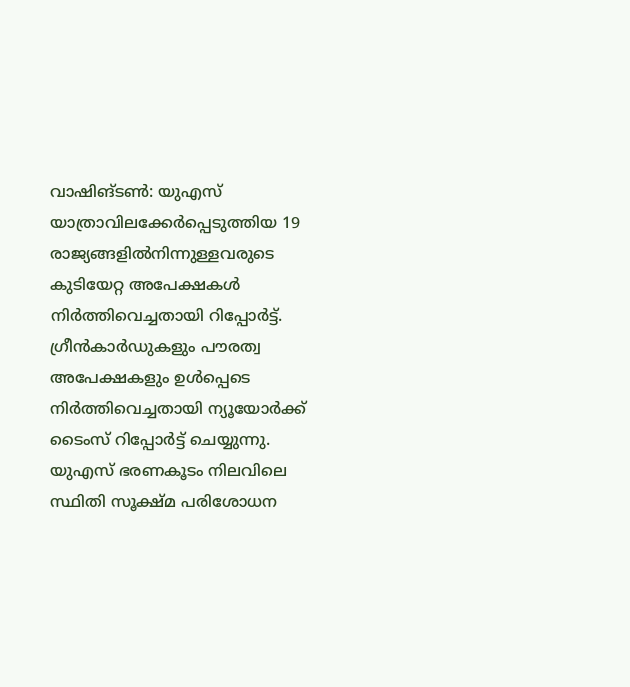വാഷിങ്ടൺ: യുഎസ് യാത്രാവിലക്കേർപ്പെടുത്തിയ 19 രാജ്യങ്ങളിൽനിന്നുള്ളവരുടെ കുടിയേറ്റ അപേക്ഷകൾ നിർത്തിവെച്ചതായി റിപ്പോർട്ട്. ഗ്രീൻകാർഡുകളും പൗരത്വ അപേക്ഷകളും ഉൾപ്പെടെ നിർത്തിവെച്ചതായി ന്യൂയോർക്ക് ടൈംസ് റിപ്പോർട്ട് ചെയ്യുന്നു. യുഎസ് ഭരണകൂടം നിലവിലെ സ്ഥിതി സൂക്ഷ്മ പരിശോധന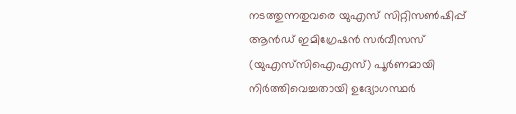നടത്തുന്നതുവരെ യുഎസ് സിറ്റിസൺഷിപ്പ് ആൻഡ് ഇമിഗ്രേഷൻ സർവീസസ് (യുഎസ്‌സിഐഎസ്) പൂർണമായി നിർത്തിവെച്ചതായി ഉദ്യോഗസ്ഥർ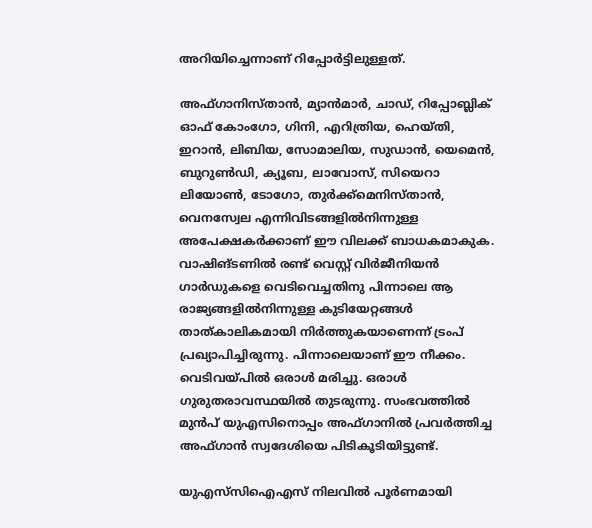അറിയിച്ചെന്നാണ് റിപ്പോർട്ടിലുള്ളത്.

അഫ്ഗാനിസ്താൻ, മ്യാൻമാർ, ചാഡ്, റിപ്പോബ്ലിക് ഓഫ് കോംഗോ, ഗിനി, എറിത്രിയ, ഹെയ്തി, ഇറാൻ, ലിബിയ, സോമാലിയ, സുഡാൻ, യെമെൻ, ബുറുൺഡി, ക്യൂബ, ലാവോസ്, സിയെറാ ലിയോൺ, ടോഗോ, തുർക്ക്‌മെനിസ്താൻ, വെനസ്വേല എന്നിവിടങ്ങളിൽനിന്നുള്ള അപേക്ഷകർക്കാണ് ഈ വിലക്ക് ബാധകമാകുക. വാഷിങ്ടണിൽ രണ്ട് വെസ്റ്റ് വിർജീനിയൻ ഗാർഡുകളെ വെടിവെച്ചതിനു പിന്നാലെ ആ രാജ്യങ്ങളിൽനിന്നുള്ള കുടിയേറ്റങ്ങൾ താത്കാലികമായി നിർത്തുകയാണെന്ന് ട്രംപ് പ്രഖ്യാപിച്ചിരുന്നു. പിന്നാലെയാണ് ഈ നീക്കം. വെടിവയ്പിൽ ഒരാൾ മരിച്ചു. ഒരാൾ ഗുരുതരാവസ്ഥയിൽ തുടരുന്നു. സംഭവത്തിൽ മുൻപ് യുഎസിനൊപ്പം അഫ്ഗാനിൽ പ്രവർത്തിച്ച അഫ്ഗാൻ സ്വദേശിയെ പിടികൂടിയിട്ടുണ്ട്.

യുഎസ്‌സിഐഎസ് നിലവിൽ പൂർണമായി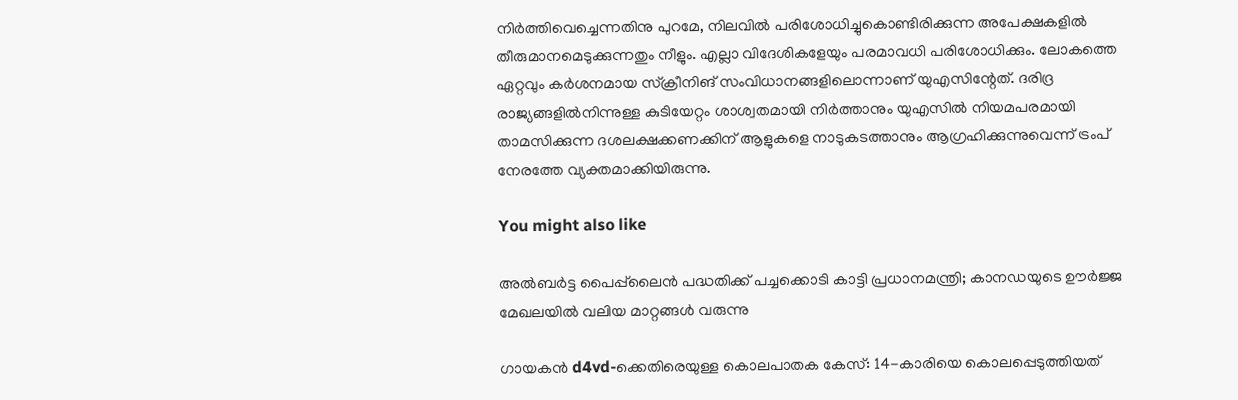നിർത്തിവെച്ചെന്നതിനു പുറമേ, നിലവിൽ പരിശോധിച്ചുകൊണ്ടിരിക്കുന്ന അപേക്ഷകളിൽ തീരുമാനമെടുക്കുന്നതും നീളും. എല്ലാ വിദേശികളേയും പരമാവധി പരിശോധിക്കും. ലോകത്തെ ഏറ്റവും കർശനമായ സ്‌ക്രീനിങ് സംവിധാനങ്ങളിലൊന്നാണ് യുഎസിന്റേത്. ദരിദ്ര രാജ്യങ്ങളിൽനിന്നുള്ള കുടിയേറ്റം ശാശ്വതമായി നിർത്താനും യുഎസിൽ നിയമപരമായി താമസിക്കുന്ന ദശലക്ഷക്കണക്കിന് ആളുകളെ നാടുകടത്താനും ആഗ്രഹിക്കുന്നുവെന്ന് ട്രംപ് നേരത്തേ വ്യക്തമാക്കിയിരുന്നു.

You might also like

അൽബർട്ട പൈപ്പ്‌ലൈൻ പദ്ധതിക്ക് പച്ചക്കൊടി കാട്ടി പ്രധാനമന്ത്രി; കാനഡയുടെ ഊർജ്ജ മേഖലയിൽ വലിയ മാറ്റങ്ങൾ വരുന്നു

ഗായകൻ d4vd-ക്കെതിരെയുള്ള കൊലപാതക കേസ്: 14-കാരിയെ കൊലപ്പെടുത്തിയത്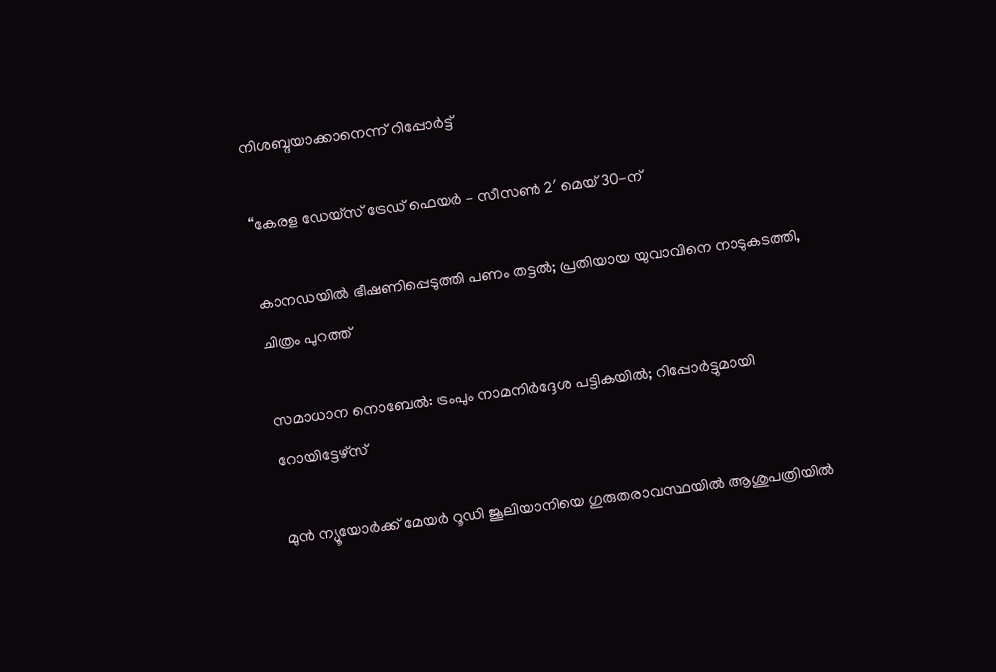നിശബ്ദയാക്കാനെന്ന് റിപ്പോർട്ട്

“കേരള ഡേയ്‌സ് ട്രേഡ് ഫെയർ – സീസൺ 2′ മെയ് 30-ന്

കാനഡയിൽ ഭീഷണിപ്പെടുത്തി പണം തട്ടൽ; പ്രതിയായ യുവാവിനെ നാടുകടത്തി, ചിത്രം പുറത്ത്

സമാധാന നൊബേല്‍: ട്രംപും നാമനിര്‍ദ്ദേശ പട്ടികയില്‍; റിപ്പോര്‍ട്ടുമായി റോയിട്ടേഴ്സ്

മുൻ ന്യൂയോർക്ക് മേയർ റൂഡി ജൂലിയാനിയെ ഗുരുതരാവസ്ഥയിൽ ആശുപത്രിയിൽ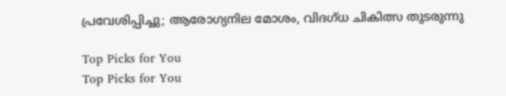പ്രവേശിപ്പിച്ചു; ആരോഗ്യനില മോശം, വിദഗ്ധ ചികിത്സ തുടരുന്നു

Top Picks for You
Top Picks for You